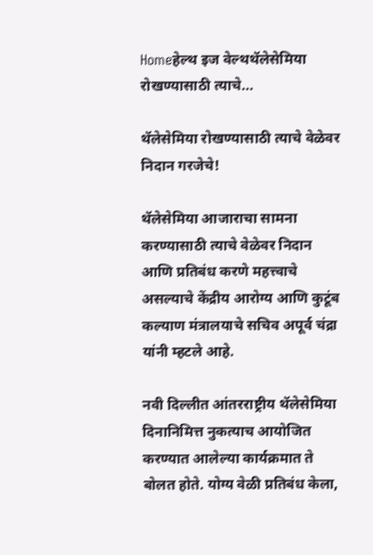Homeहेल्थ इज वेल्थथॅलेसेमिया रोखण्यासाठी त्याचे...

थॅलेसेमिया रोखण्यासाठी त्याचे वेळेवर निदान गरजेचे!

थॅलेसेमिया आजाराचा सामना करण्यासाठी त्याचे वेळेवर निदान आणि प्रतिबंध करणे महत्त्वाचे असल्याचे केंद्रीय आरोग्य आणि कुटूंब कल्याण मंत्रालयाचे सचिव अपूर्व चंद्रा यांनी म्हटले आहे.

नवी दिल्लीत आंतरराष्ट्रीय थॅलेसेमिया दिनानिमित्त नुकत्याच आयोजित करण्यात आलेल्या कार्यक्रमात ते बोलत होते. योग्य वेळी प्रतिबंध केला,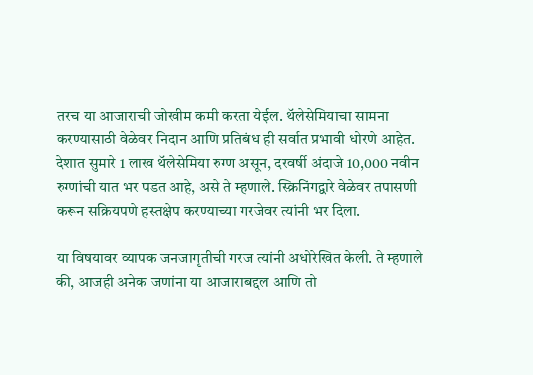तरच या आजाराची जोखीम कमी करता येईल. थॅलेसेमियाचा सामना करण्यासाठी वेळेवर निदान आणि प्रतिबंध ही सर्वात प्रभावी धोरणे आहेत. देशात सुमारे 1 लाख थॅलेसेमिया रुग्ण असून, दरवर्षी अंदाजे 10,000 नवीन रुग्णांची यात भर पडत आहे, असे ते म्हणाले. स्क्रिनिंगद्वारे वेळेवर तपासणी करून सक्रियपणे हस्तक्षेप करण्याच्या गरजेवर त्यांनी भर दिला.

या विषयावर व्यापक जनजागृतीची गरज त्यांनी अधोरेखित केली. ते म्हणाले की, आजही अनेक जणांना या आजाराबद्दल आणि तो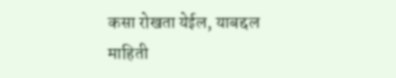कसा रोखता येईल, याबद्दल माहिती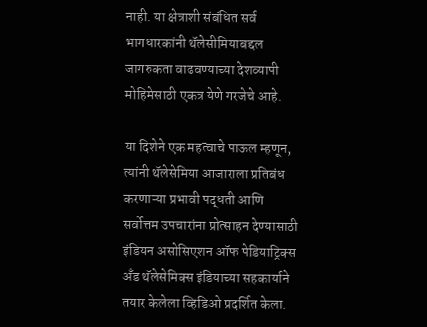नाही. या क्षेत्राशी संबंधित सर्व भागधारकांनी थॅलेसीमियाबद्दल जागरुकता वाढवण्याच्या देशव्यापी मोहिमेसाठी एकत्र येणे गरजेचे आहे.

या दिशेने एक महत्वाचे पाऊल म्हणून, त्यांनी थॅलेसेमिया आजाराला प्रतिबंध करणाऱ्या प्रभावी पद्धती आणि सर्वोत्तम उपचारांना प्रोत्साहन देण्यासाठी इंडियन असोसिएशन ऑफ पेडियाट्रिक्स अँड थॅलेसेमिक्स इंडियाच्या सहकार्याने तयार केलेला व्हिडिओ प्रदर्शित केला.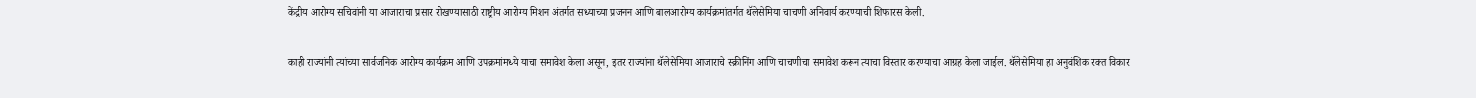केंद्रीय आरोग्य सचिवांनी या आजाराचा प्रसार रोखण्यासाठी राष्ट्रीय आरोग्य मिशन अंतर्गत सध्याच्या प्रजनन आणि बालआरोग्य कार्यक्रमांतर्गत थॅलेसेमिया चाचणी अनिवार्य करण्याची शिफारस केली.

काही राज्यांनी त्यांच्या सार्वजनिक आरोग्य कार्यक्रम आणि उपक्रमांमध्ये याचा समावेश केला असून, इतर राज्यांना थॅलेसेमिया आजाराचे स्क्रीनिंग आणि चाचणीचा समावेश करून त्याचा विस्तार करण्याचा आग्रह केला जाईल. थॅलेसेमिया हा अनुवंशिक रक्त विकार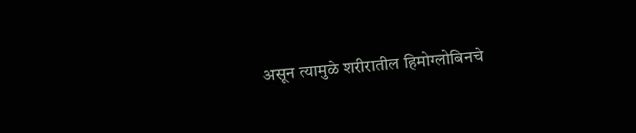असून त्यामुळे शरीरातील हिमोग्लोबिनचे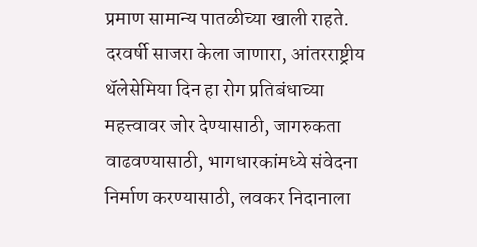प्रमाण सामान्य पातळीच्या खाली राहते. दरवर्षी साजरा केला जाणारा, आंतरराष्ट्रीय थॅलेसेमिया दिन हा रोग प्रतिबंधाच्या महत्त्वावर जोर देण्यासाठी, जागरुकता वाढवण्यासाठी, भागधारकांमध्ये संवेदना निर्माण करण्यासाठी, लवकर निदानाला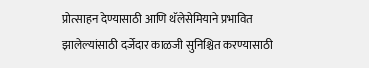प्रोत्साहन देण्यासाठी आणि थॅलेसेमियाने प्रभावित झालेल्यांसाठी दर्जेदार काळजी सुनिश्चित करण्यासाठी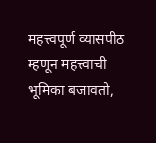महत्त्वपूर्ण व्यासपीठ म्हणून महत्त्वाची भूमिका बजावतो,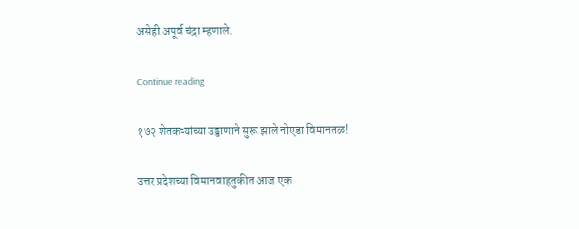असेही अपूर्व चंद्रा म्हणाले.

Continue reading

१७२ शेतकऱ्यांच्या उड्डाणाने सुरू झाले नोएडा विमानतळ!

उत्तर प्रदेशच्या विमानवाहतुकीत आज एक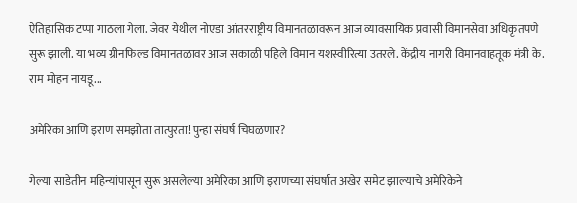ऐतिहासिक टप्पा गाठला गेला. जेवर येथील नोएडा आंतरराष्ट्रीय विमानतळावरून आज व्यावसायिक प्रवासी विमानसेवा अधिकृतपणे सुरू झाली. या भव्य ग्रीनफिल्ड विमानतळावर आज सकाळी पहिले विमान यशस्वीरित्या उतरले. केंद्रीय नागरी विमानवाहतूक मंत्री के. राम मोहन नायडू...

अमेरिका आणि इराण समझोता तात्पुरता! पुन्हा संघर्ष चिघळणार?

गेल्या साडेतीन महिन्यांपासून सुरू असलेल्या अमेरिका आणि इराणच्या संघर्षात अखेर समेट झाल्याचे अमेरिकेने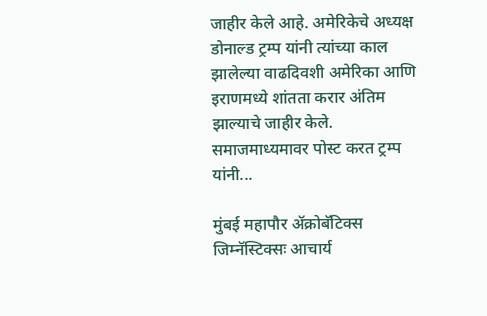जाहीर केले आहे. अमेरिकेचे अध्यक्ष डोनाल्ड ट्रम्प यांनी त्यांच्या काल झालेल्या वाढदिवशी अमेरिका आणि इराणमध्ये शांतता करार अंतिम झाल्याचे जाहीर केले. समाजमाध्यमावर पोस्ट करत ट्रम्प यांनी...

मुंबई महापौर ॲक्रोबॅटिक्स जिम्नॅस्टिक्सः आचार्य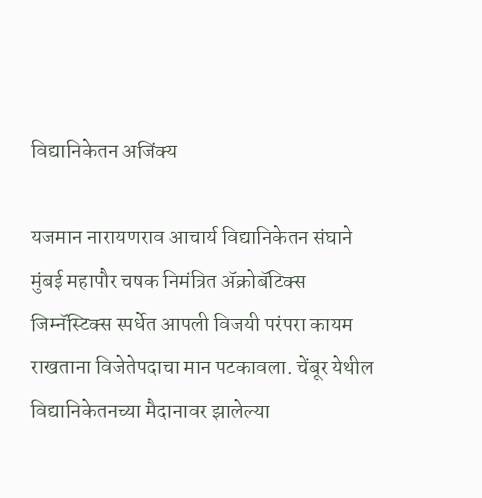विद्यानिकेतन अजिंक्य

यजमान नारायणराव आचार्य विद्यानिकेतन संघाने मुंबई महापौर चषक निमंत्रित ॲक्रोबॅटिक्स जिम्नॅस्टिक्स स्पर्धेत आपली विजयी परंपरा कायम राखताना विजेतेपदाचा मान पटकावला. चेंबूर येथील विद्यानिकेतनच्या मैदानावर झालेल्या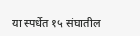या स्पर्धेत १५ संघातील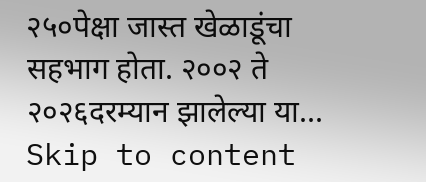२५०पेक्षा जास्त खेळाडूंचा सहभाग होता. २००२ ते २०२६दरम्यान झालेल्या या...
Skip to content